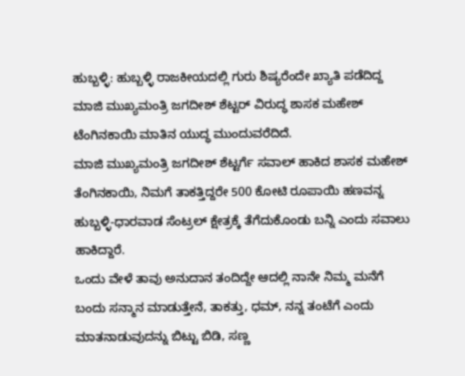ಹುಬ್ಬಳ್ಳಿ: ಹುಬ್ಬಳ್ಳಿ ರಾಜಕೀಯದಲ್ಲಿ ಗುರು ಶಿಷ್ಯರೆಂದೇ ಖ್ಯಾತಿ ಪಡೆದಿದ್ದ ಮಾಜಿ ಮುಖ್ಯಮಂತ್ರಿ ಜಗದೀಶ್ ಶೆಟ್ಟರ್ ವಿರುದ್ಧ ಶಾಸಕ ಮಹೇಶ್ ಟೆಂಗಿನಕಾಯಿ ಮಾತಿನ ಯುದ್ಧ ಮುಂದುವರೆದಿದೆ.
ಮಾಜಿ ಮುಖ್ಯಮಂತ್ರಿ ಜಗದೀಶ್ ಶೆಟ್ಟರ್ಗೆ ಸವಾಲ್ ಹಾಕಿದ ಶಾಸಕ ಮಹೇಶ್ ತೆಂಗಿನಕಾಯಿ, ನಿಮಗೆ ತಾಕತ್ತಿದ್ದರೇ 500 ಕೋಟಿ ರೂಪಾಯಿ ಹಣವನ್ನ ಹುಬ್ಬಳ್ಳಿ-ಧಾರವಾಡ ಸೆಂಟ್ರಲ್ ಕ್ಷೇತ್ರಕ್ಕೆ ತೆಗೆದುಕೊಂಡು ಬನ್ನಿ ಎಂದು ಸವಾಲು ಹಾಕಿದ್ದಾರೆ.
ಒಂದು ವೇಳೆ ತಾವು ಅನುದಾನ ತಂದಿದ್ದೇ ಆದಲ್ಲಿ ನಾನೇ ನಿಮ್ಮ ಮನೆಗೆ ಬಂದು ಸನ್ಮಾನ ಮಾಡುತ್ತೇನೆ, ತಾಕತ್ತು, ಧಮ್, ನನ್ನ ತಂಟೆಗೆ ಎಂದು ಮಾತನಾಡುವುದನ್ನು ಬಿಟ್ಟು ಬಿಡಿ, ಸಣ್ಣ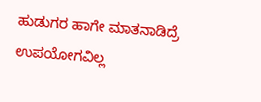ಹುಡುಗರ ಹಾಗೇ ಮಾತನಾಡಿದ್ರೆ ಉಪಯೋಗವಿಲ್ಲ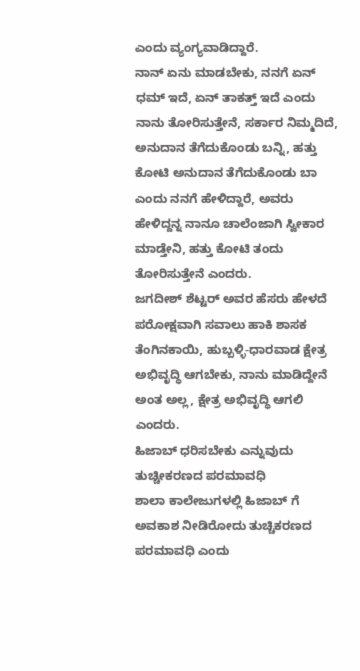ಎಂದು ವ್ಯಂಗ್ಯವಾಡಿದ್ದಾರೆ.
ನಾನ್ ಏನು ಮಾಡಬೇಕು, ನನಗೆ ಏನ್ ಧಮ್ ಇದೆ, ಏನ್ ತಾಕತ್ತ್ ಇದೆ ಎಂದು ನಾನು ತೋರಿಸುತ್ತೇನೆ, ಸರ್ಕಾರ ನಿಮ್ಮದಿದೆ, ಅನುದಾನ ತೆಗೆದುಕೊಂಡು ಬನ್ನಿ, ಹತ್ತು ಕೋಟಿ ಅನುದಾನ ತೆಗೆದುಕೊಂಡು ಬಾ ಎಂದು ನನಗೆ ಹೇಳಿದ್ದಾರೆ, ಅವರು ಹೇಳಿದ್ದನ್ನ ನಾನೂ ಚಾಲೆಂಜಾಗಿ ಸ್ವೀಕಾರ ಮಾಡ್ತೇನಿ, ಹತ್ತು ಕೋಟಿ ತಂದು ತೋರಿಸುತ್ತೇನೆ ಎಂದರು.
ಜಗದೀಶ್ ಶೆಟ್ಟರ್ ಅವರ ಹೆಸರು ಹೇಳದೆ ಪರೋಕ್ಷವಾಗಿ ಸವಾಲು ಹಾಕಿ ಶಾಸಕ ತೆಂಗಿನಕಾಯಿ, ಹುಬ್ಬಳ್ಳಿ-ಧಾರವಾಡ ಕ್ಷೇತ್ರ ಅಭಿವೃದ್ಧಿ ಆಗಬೇಕು, ನಾನು ಮಾಡಿದ್ದೇನೆ ಅಂತ ಅಲ್ಲ, ಕ್ಷೇತ್ರ ಅಭಿವೃದ್ಧಿ ಆಗಲಿ ಎಂದರು.
ಹಿಜಾಬ್ ಧರಿಸಬೇಕು ಎನ್ನುವುದು ತುಚ್ಚೀಕರಣದ ಪರಮಾವಧಿ
ಶಾಲಾ ಕಾಲೇಜುಗಳಲ್ಲಿ ಹಿಜಾಬ್ ಗೆ ಅವಕಾಶ ನೀಡಿರೋದು ತುಚ್ಚಿಕರಣದ ಪರಮಾವಧಿ ಎಂದು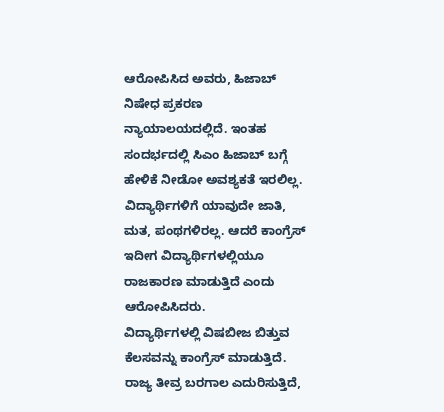ಆರೋಪಿಸಿದ ಅವರು, ಹಿಜಾಬ್ ನಿಷೇಧ ಪ್ರಕರಣ ನ್ಯಾಯಾಲಯದಲ್ಲಿದೆ. ಇಂತಹ ಸಂದರ್ಭದಲ್ಲಿ ಸಿಎಂ ಹಿಜಾಬ್ ಬಗ್ಗೆ ಹೇಳಿಕೆ ನೀಡೋ ಅವಶ್ಯಕತೆ ಇರಲಿಲ್ಲ. ವಿದ್ಯಾರ್ಥಿಗಳಿಗೆ ಯಾವುದೇ ಜಾತಿ, ಮತ, ಪಂಥಗಳಿರಲ್ಲ. ಆದರೆ ಕಾಂಗ್ರೆಸ್ ಇದೀಗ ವಿದ್ಯಾರ್ಥಿಗಳಲ್ಲಿಯೂ ರಾಜಕಾರಣ ಮಾಡುತ್ತಿದೆ ಎಂದು ಆರೋಪಿಸಿದರು.
ವಿದ್ಯಾರ್ಥಿಗಳಲ್ಲಿ ವಿಷಬೀಜ ಬಿತ್ತುವ ಕೆಲಸವನ್ನು ಕಾಂಗ್ರೆಸ್ ಮಾಡುತ್ತಿದೆ. ರಾಜ್ಯ ತೀವ್ರ ಬರಗಾಲ ಎದುರಿಸುತ್ತಿದೆ,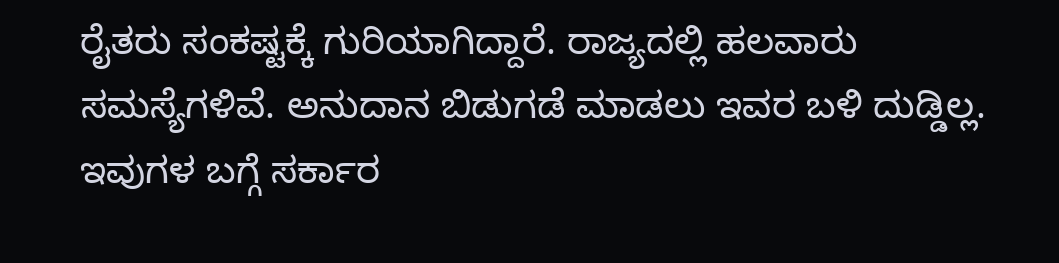ರೈತರು ಸಂಕಷ್ಟಕ್ಕೆ ಗುರಿಯಾಗಿದ್ದಾರೆ. ರಾಜ್ಯದಲ್ಲಿ ಹಲವಾರು ಸಮಸ್ಯೆಗಳಿವೆ. ಅನುದಾನ ಬಿಡುಗಡೆ ಮಾಡಲು ಇವರ ಬಳಿ ದುಡ್ಡಿಲ್ಲ. ಇವುಗಳ ಬಗ್ಗೆ ಸರ್ಕಾರ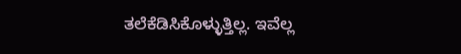ತಲೆಕೆಡಿಸಿಕೊಳ್ಳುತ್ತಿಲ್ಲ. ಇವೆಲ್ಲ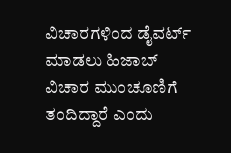ವಿಚಾರಗಳಿಂದ ಡೈವರ್ಟ್ ಮಾಡಲು ಹಿಜಾಬ್ ವಿಚಾರ ಮುಂಚೂಣಿಗೆ ತಂದಿದ್ದಾರೆ ಎಂದು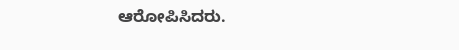ಆರೋಪಿಸಿದರು.